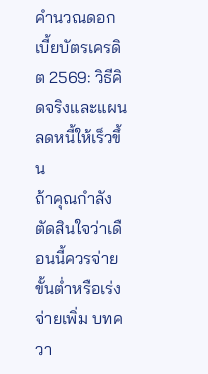คำนวณดอกเบี้ยบัตรเครดิต 2569: วิธีคิดจริงและแผนลดหนี้ให้เร็วขึ้น
ถ้าคุณกำลังตัดสินใจว่าเดือนนี้ควรจ่ายขั้นต่ำหรือเร่งจ่ายเพิ่ม บทควา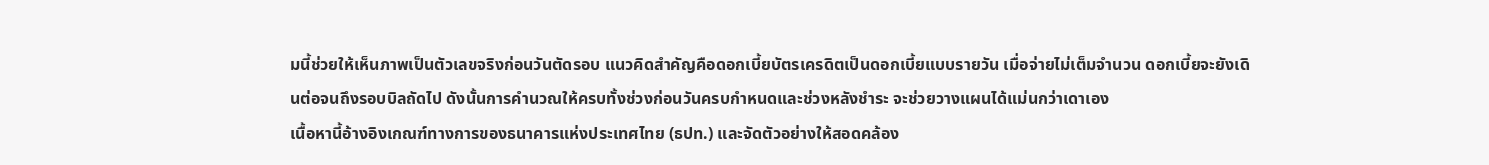มนี้ช่วยให้เห็นภาพเป็นตัวเลขจริงก่อนวันตัดรอบ แนวคิดสำคัญคือดอกเบี้ยบัตรเครดิตเป็นดอกเบี้ยแบบรายวัน เมื่อจ่ายไม่เต็มจำนวน ดอกเบี้ยจะยังเดินต่อจนถึงรอบบิลถัดไป ดังนั้นการคำนวณให้ครบทั้งช่วงก่อนวันครบกำหนดและช่วงหลังชำระ จะช่วยวางแผนได้แม่นกว่าเดาเอง
เนื้อหานี้อ้างอิงเกณฑ์ทางการของธนาคารแห่งประเทศไทย (ธปท.) และจัดตัวอย่างให้สอดคล้อง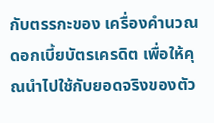กับตรรกะของ เครื่องคำนวณดอกเบี้ยบัตรเครดิต เพื่อให้คุณนำไปใช้กับยอดจริงของตัว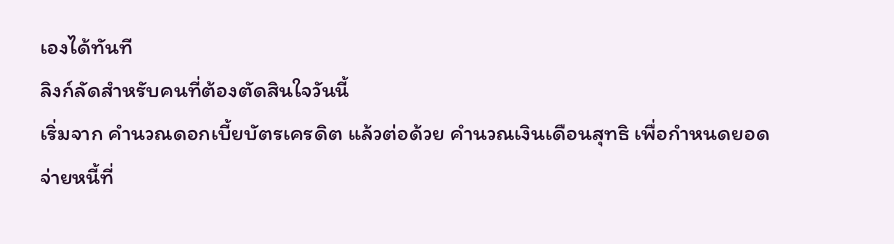เองได้ทันที
ลิงก์ลัดสำหรับคนที่ต้องตัดสินใจวันนี้
เริ่มจาก คำนวณดอกเบี้ยบัตรเครดิต แล้วต่อด้วย คำนวณเงินเดือนสุทธิ เพื่อกำหนดยอดจ่ายหนี้ที่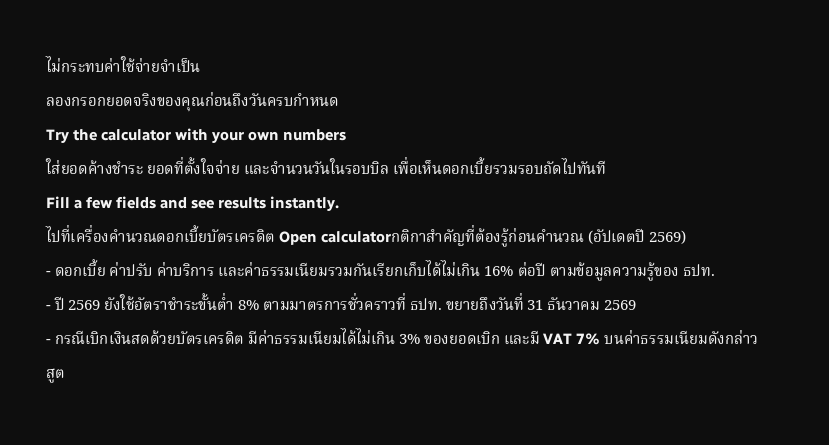ไม่กระทบค่าใช้จ่ายจำเป็น
ลองกรอกยอดจริงของคุณก่อนถึงวันครบกำหนด
Try the calculator with your own numbers
ใส่ยอดค้างชำระ ยอดที่ตั้งใจจ่าย และจำนวนวันในรอบบิล เพื่อเห็นดอกเบี้ยรวมรอบถัดไปทันที
Fill a few fields and see results instantly.
ไปที่เครื่องคำนวณดอกเบี้ยบัตรเครดิต Open calculatorกติกาสำคัญที่ต้องรู้ก่อนคำนวณ (อัปเดตปี 2569)
- ดอกเบี้ย ค่าปรับ ค่าบริการ และค่าธรรมเนียมรวมกันเรียกเก็บได้ไม่เกิน 16% ต่อปี ตามข้อมูลความรู้ของ ธปท.
- ปี 2569 ยังใช้อัตราชำระขั้นต่ำ 8% ตามมาตรการชั่วคราวที่ ธปท. ขยายถึงวันที่ 31 ธันวาคม 2569
- กรณีเบิกเงินสดด้วยบัตรเครดิต มีค่าธรรมเนียมได้ไม่เกิน 3% ของยอดเบิก และมี VAT 7% บนค่าธรรมเนียมดังกล่าว
สูต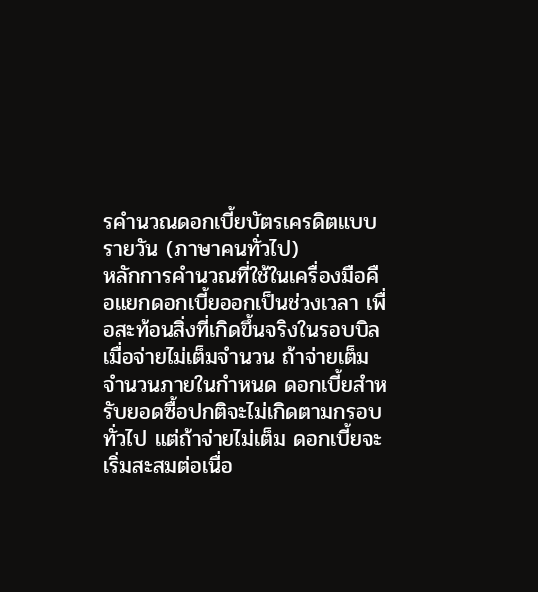รคำนวณดอกเบี้ยบัตรเครดิตแบบรายวัน (ภาษาคนทั่วไป)
หลักการคำนวณที่ใช้ในเครื่องมือคือแยกดอกเบี้ยออกเป็นช่วงเวลา เพื่อสะท้อนสิ่งที่เกิดขึ้นจริงในรอบบิลเมื่อจ่ายไม่เต็มจำนวน ถ้าจ่ายเต็มจำนวนภายในกำหนด ดอกเบี้ยสำหรับยอดซื้อปกติจะไม่เกิดตามกรอบทั่วไป แต่ถ้าจ่ายไม่เต็ม ดอกเบี้ยจะเริ่มสะสมต่อเนื่อ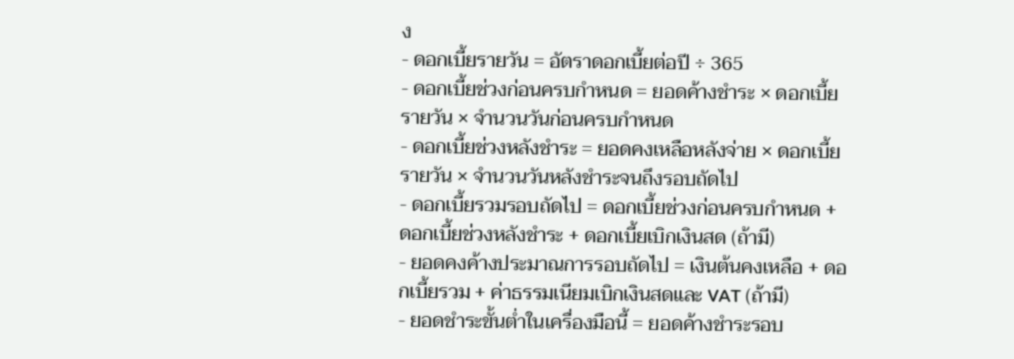ง
- ดอกเบี้ยรายวัน = อัตราดอกเบี้ยต่อปี ÷ 365
- ดอกเบี้ยช่วงก่อนครบกำหนด = ยอดค้างชำระ × ดอกเบี้ยรายวัน × จำนวนวันก่อนครบกำหนด
- ดอกเบี้ยช่วงหลังชำระ = ยอดคงเหลือหลังจ่าย × ดอกเบี้ยรายวัน × จำนวนวันหลังชำระจนถึงรอบถัดไป
- ดอกเบี้ยรวมรอบถัดไป = ดอกเบี้ยช่วงก่อนครบกำหนด + ดอกเบี้ยช่วงหลังชำระ + ดอกเบี้ยเบิกเงินสด (ถ้ามี)
- ยอดคงค้างประมาณการรอบถัดไป = เงินต้นคงเหลือ + ดอกเบี้ยรวม + ค่าธรรมเนียมเบิกเงินสดและ VAT (ถ้ามี)
- ยอดชำระขั้นต่ำในเครื่องมือนี้ = ยอดค้างชำระรอบ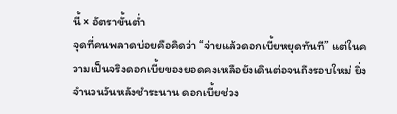นี้ × อัตราขั้นต่ำ
จุดที่คนพลาดบ่อยคือคิดว่า “จ่ายแล้วดอกเบี้ยหยุดทันที” แต่ในความเป็นจริงดอกเบี้ยของยอดคงเหลือยังเดินต่อจนถึงรอบใหม่ ยิ่งจำนวนวันหลังชำระนาน ดอกเบี้ยช่วง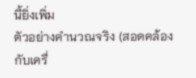นี้ยิ่งเพิ่ม
ตัวอย่างคำนวณจริง (สอดคล้องกับเครื่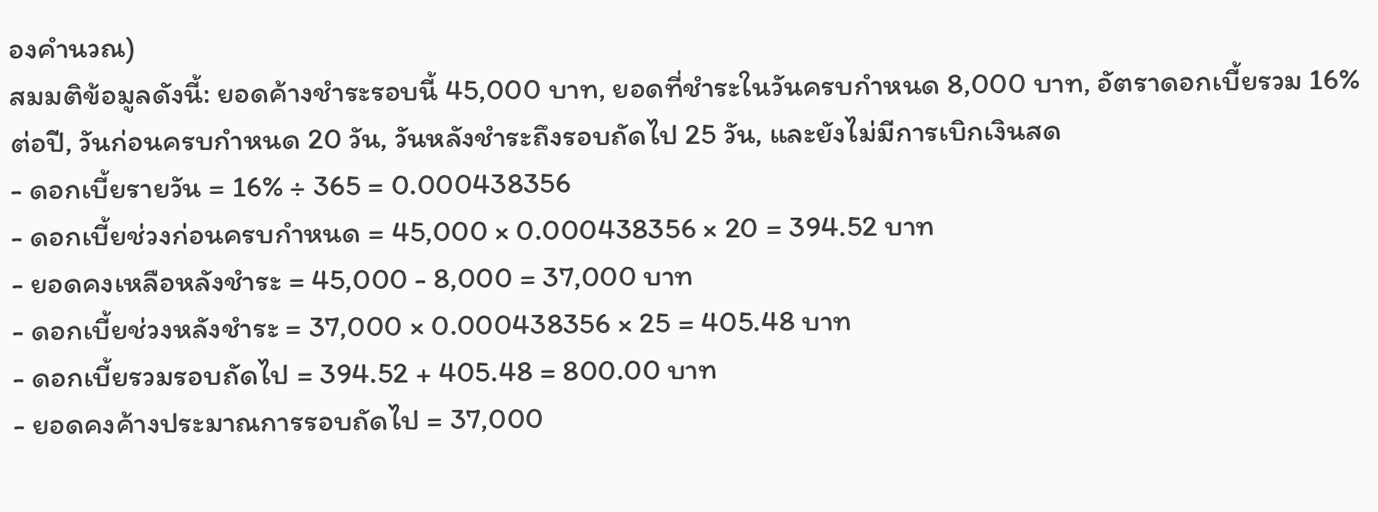องคำนวณ)
สมมติข้อมูลดังนี้: ยอดค้างชำระรอบนี้ 45,000 บาท, ยอดที่ชำระในวันครบกำหนด 8,000 บาท, อัตราดอกเบี้ยรวม 16% ต่อปี, วันก่อนครบกำหนด 20 วัน, วันหลังชำระถึงรอบถัดไป 25 วัน, และยังไม่มีการเบิกเงินสด
- ดอกเบี้ยรายวัน = 16% ÷ 365 = 0.000438356
- ดอกเบี้ยช่วงก่อนครบกำหนด = 45,000 × 0.000438356 × 20 = 394.52 บาท
- ยอดคงเหลือหลังชำระ = 45,000 - 8,000 = 37,000 บาท
- ดอกเบี้ยช่วงหลังชำระ = 37,000 × 0.000438356 × 25 = 405.48 บาท
- ดอกเบี้ยรวมรอบถัดไป = 394.52 + 405.48 = 800.00 บาท
- ยอดคงค้างประมาณการรอบถัดไป = 37,000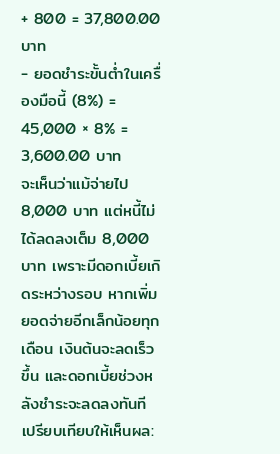+ 800 = 37,800.00 บาท
- ยอดชำระขั้นต่ำในเครื่องมือนี้ (8%) = 45,000 × 8% = 3,600.00 บาท
จะเห็นว่าแม้จ่ายไป 8,000 บาท แต่หนี้ไม่ได้ลดลงเต็ม 8,000 บาท เพราะมีดอกเบี้ยเกิดระหว่างรอบ หากเพิ่มยอดจ่ายอีกเล็กน้อยทุกเดือน เงินต้นจะลดเร็วขึ้น และดอกเบี้ยช่วงหลังชำระจะลดลงทันที
เปรียบเทียบให้เห็นผล: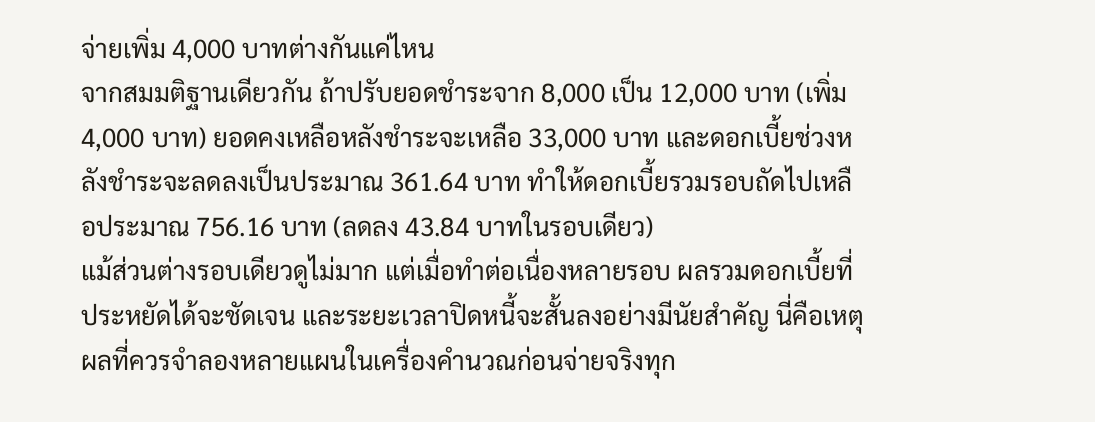จ่ายเพิ่ม 4,000 บาทต่างกันแค่ไหน
จากสมมติฐานเดียวกัน ถ้าปรับยอดชำระจาก 8,000 เป็น 12,000 บาท (เพิ่ม 4,000 บาท) ยอดคงเหลือหลังชำระจะเหลือ 33,000 บาท และดอกเบี้ยช่วงหลังชำระจะลดลงเป็นประมาณ 361.64 บาท ทำให้ดอกเบี้ยรวมรอบถัดไปเหลือประมาณ 756.16 บาท (ลดลง 43.84 บาทในรอบเดียว)
แม้ส่วนต่างรอบเดียวดูไม่มาก แต่เมื่อทำต่อเนื่องหลายรอบ ผลรวมดอกเบี้ยที่ประหยัดได้จะชัดเจน และระยะเวลาปิดหนี้จะสั้นลงอย่างมีนัยสำคัญ นี่คือเหตุผลที่ควรจำลองหลายแผนในเครื่องคำนวณก่อนจ่ายจริงทุก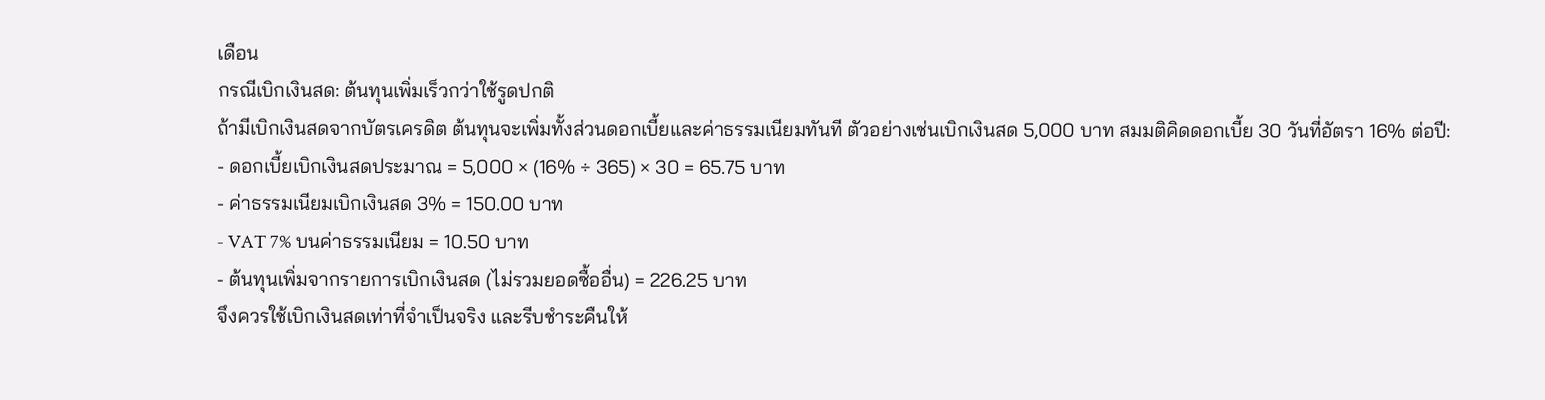เดือน
กรณีเบิกเงินสด: ต้นทุนเพิ่มเร็วกว่าใช้รูดปกติ
ถ้ามีเบิกเงินสดจากบัตรเครดิต ต้นทุนจะเพิ่มทั้งส่วนดอกเบี้ยและค่าธรรมเนียมทันที ตัวอย่างเช่นเบิกเงินสด 5,000 บาท สมมติคิดดอกเบี้ย 30 วันที่อัตรา 16% ต่อปี:
- ดอกเบี้ยเบิกเงินสดประมาณ = 5,000 × (16% ÷ 365) × 30 = 65.75 บาท
- ค่าธรรมเนียมเบิกเงินสด 3% = 150.00 บาท
- VAT 7% บนค่าธรรมเนียม = 10.50 บาท
- ต้นทุนเพิ่มจากรายการเบิกเงินสด (ไม่รวมยอดซื้ออื่น) = 226.25 บาท
จึงควรใช้เบิกเงินสดเท่าที่จำเป็นจริง และรีบชำระคืนให้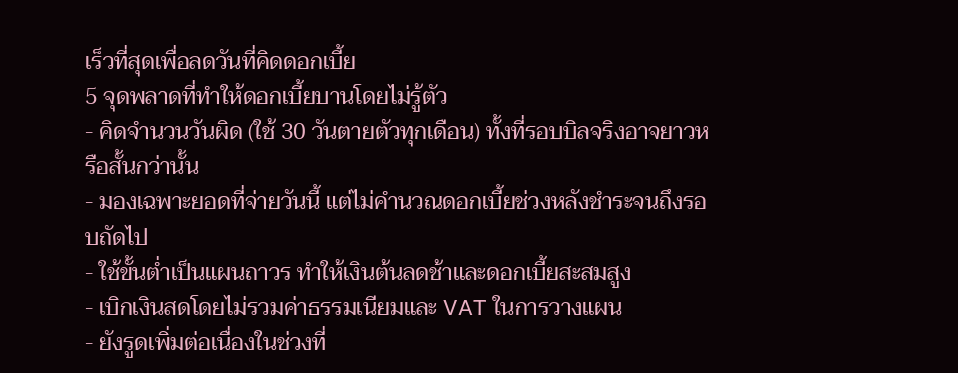เร็วที่สุดเพื่อลดวันที่คิดดอกเบี้ย
5 จุดพลาดที่ทำให้ดอกเบี้ยบานโดยไม่รู้ตัว
- คิดจำนวนวันผิด (ใช้ 30 วันตายตัวทุกเดือน) ทั้งที่รอบบิลจริงอาจยาวหรือสั้นกว่านั้น
- มองเฉพาะยอดที่จ่ายวันนี้ แต่ไม่คำนวณดอกเบี้ยช่วงหลังชำระจนถึงรอบถัดไป
- ใช้ขั้นต่ำเป็นแผนถาวร ทำให้เงินต้นลดช้าและดอกเบี้ยสะสมสูง
- เบิกเงินสดโดยไม่รวมค่าธรรมเนียมและ VAT ในการวางแผน
- ยังรูดเพิ่มต่อเนื่องในช่วงที่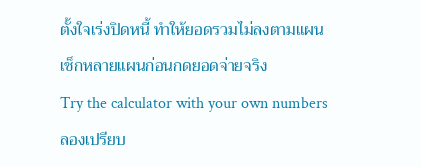ตั้งใจเร่งปิดหนี้ ทำให้ยอดรวมไม่ลงตามแผน
เช็กหลายแผนก่อนกดยอดจ่ายจริง
Try the calculator with your own numbers
ลองเปรียบ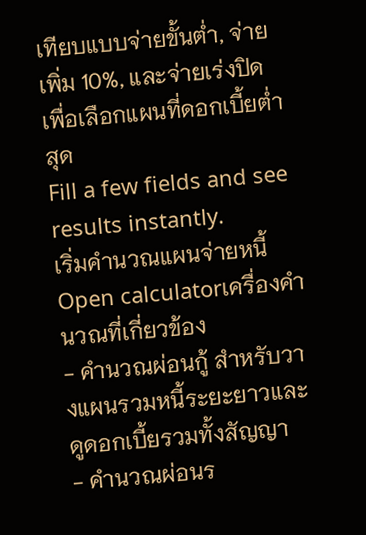เทียบแบบจ่ายขั้นต่ำ, จ่ายเพิ่ม 10%, และจ่ายเร่งปิด เพื่อเลือกแผนที่ดอกเบี้ยต่ำสุด
Fill a few fields and see results instantly.
เริ่มคำนวณแผนจ่ายหนี้ Open calculatorเครื่องคำนวณที่เกี่ยวข้อง
- คำนวณผ่อนกู้ สำหรับวางแผนรวมหนี้ระยะยาวและดูดอกเบี้ยรวมทั้งสัญญา
- คำนวณผ่อนร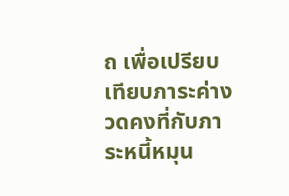ถ เพื่อเปรียบเทียบภาระค่างวดคงที่กับภาระหนี้หมุน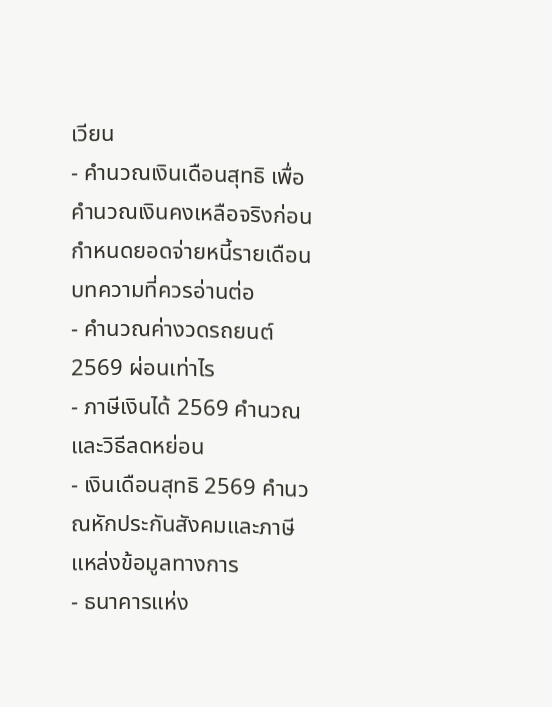เวียน
- คำนวณเงินเดือนสุทธิ เพื่อคำนวณเงินคงเหลือจริงก่อนกำหนดยอดจ่ายหนี้รายเดือน
บทความที่ควรอ่านต่อ
- คำนวณค่างวดรถยนต์ 2569 ผ่อนเท่าไร
- ภาษีเงินได้ 2569 คำนวณและวิธีลดหย่อน
- เงินเดือนสุทธิ 2569 คำนวณหักประกันสังคมและภาษี
แหล่งข้อมูลทางการ
- ธนาคารแห่ง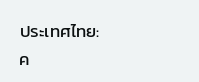ประเทศไทย: ค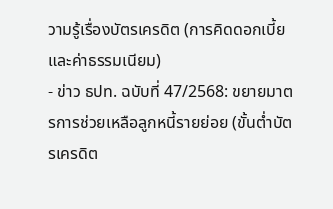วามรู้เรื่องบัตรเครดิต (การคิดดอกเบี้ยและค่าธรรมเนียม)
- ข่าว ธปท. ฉบับที่ 47/2568: ขยายมาตรการช่วยเหลือลูกหนี้รายย่อย (ขั้นต่ำบัตรเครดิต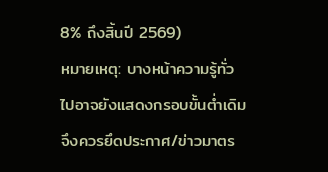8% ถึงสิ้นปี 2569)
หมายเหตุ: บางหน้าความรู้ทั่วไปอาจยังแสดงกรอบขั้นต่ำเดิม จึงควรยึดประกาศ/ข่าวมาตร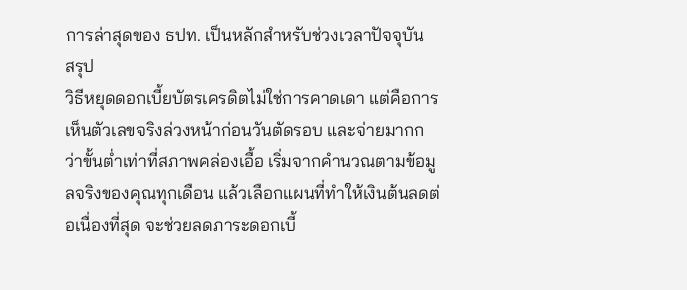การล่าสุดของ ธปท. เป็นหลักสำหรับช่วงเวลาปัจจุบัน
สรุป
วิธีหยุดดอกเบี้ยบัตรเครดิตไม่ใช่การคาดเดา แต่คือการเห็นตัวเลขจริงล่วงหน้าก่อนวันตัดรอบ และจ่ายมากกว่าขั้นต่ำเท่าที่สภาพคล่องเอื้อ เริ่มจากคำนวณตามข้อมูลจริงของคุณทุกเดือน แล้วเลือกแผนที่ทำให้เงินต้นลดต่อเนื่องที่สุด จะช่วยลดภาระดอกเบี้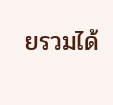ยรวมได้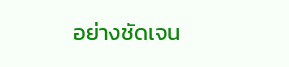อย่างชัดเจน